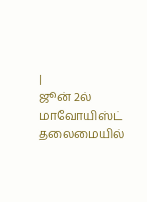|
ஜூன் 2ல் மாவோயிஸ்ட் தலைமையில்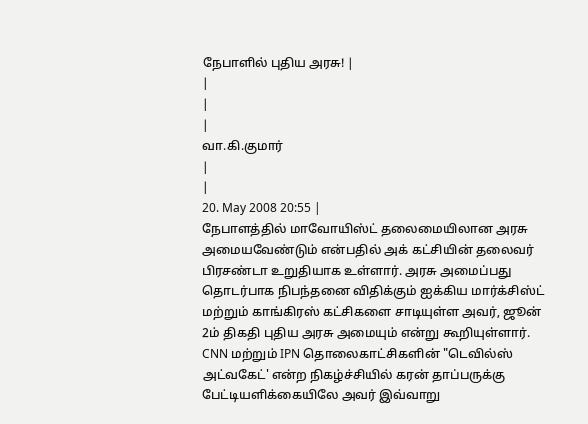நேபாளில் புதிய அரசு! |
|
|
|
வா.கி.குமார்
|
|
20. May 2008 20:55 |
நேபாளத்தில் மாவோயிஸ்ட் தலைமையிலான அரசு அமையவேண்டும் என்பதில் அக் கட்சியின் தலைவர் பிரசண்டா உறுதியாக உள்ளார். அரசு அமைப்பது தொடர்பாக நிபந்தனை விதிக்கும் ஐக்கிய மார்க்சிஸ்ட் மற்றும் காங்கிரஸ் கட்சிகளை சாடியுள்ள அவர், ஜூன் 2ம் திகதி புதிய அரசு அமையும் என்று கூறியுள்ளார்.
CNN மற்றும் IPN தொலைகாட்சிகளின் "டெவில்ஸ் அட்வகேட்' என்ற நிகழ்ச்சியில் கரன் தாப்பருக்கு பேட்டியளிக்கையிலே அவர் இவ்வாறு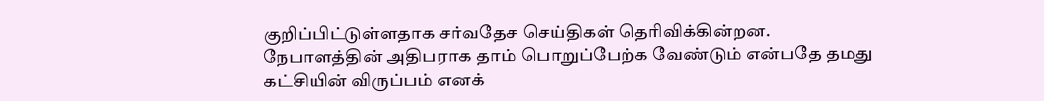குறிப்பிட்டுள்ளதாக சர்வதேச செய்திகள் தெரிவிக்கின்றன.
நேபாளத்தின் அதிபராக தாம் பொறுப்பேற்க வேண்டும் என்பதே தமது கட்சியின் விருப்பம் எனக்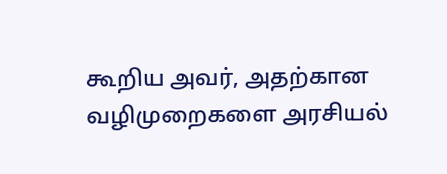கூறிய அவர், அதற்கான வழிமுறைகளை அரசியல்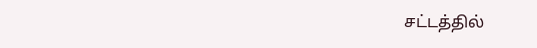சட்டத்தில்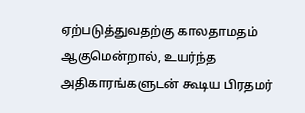ஏற்படுத்துவதற்கு காலதாமதம் ஆகுமென்றால், உயர்ந்த அதிகாரங்களுடன் கூடிய பிரதமர்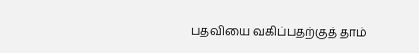பதவியை வகிப்பதற்குத் தாம்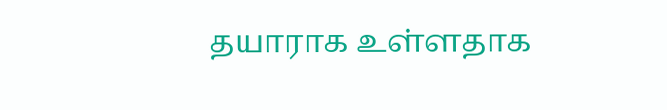தயாராக உள்ளதாக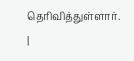தெரிவித்துள்ளார்.
|